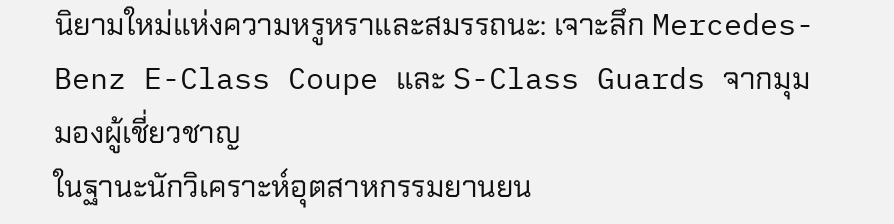นิยามใหม่แห่งความหรูหราและสมรรถนะ: เจาะลึก Mercedes-Benz E-Class Coupe และ S-Class Guards จากมุมมองผู้เชี่ยวชาญ
ในฐานะนักวิเคราะห์อุตสาหกรรมยานยน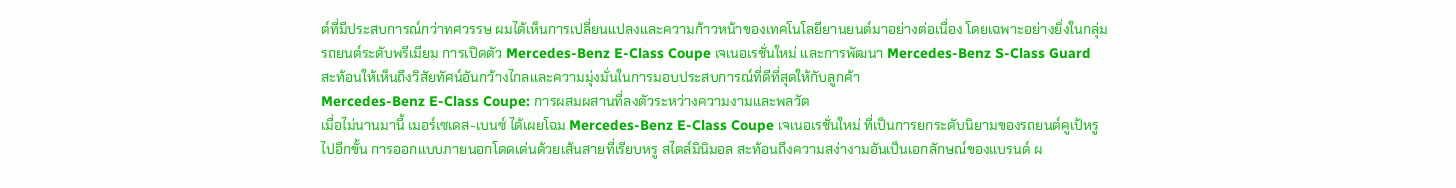ต์ที่มีประสบการณ์กว่าทศวรรษ ผมได้เห็นการเปลี่ยนแปลงและความก้าวหน้าของเทคโนโลยียานยนต์มาอย่างต่อเนื่อง โดยเฉพาะอย่างยิ่งในกลุ่มรถยนต์ระดับพรีเมียม การเปิดตัว Mercedes-Benz E-Class Coupe เจเนอเรชั่นใหม่ และการพัฒนา Mercedes-Benz S-Class Guard สะท้อนให้เห็นถึงวิสัยทัศน์อันกว้างไกลและความมุ่งมั่นในการมอบประสบการณ์ที่ดีที่สุดให้กับลูกค้า
Mercedes-Benz E-Class Coupe: การผสมผสานที่ลงตัวระหว่างความงามและพลวัต
เมื่อไม่นานมานี้ เมอร์เซเดส-เบนซ์ ได้เผยโฉม Mercedes-Benz E-Class Coupe เจเนอเรชั่นใหม่ ที่เป็นการยกระดับนิยามของรถยนต์คูเป้หรูไปอีกขั้น การออกแบบภายนอกโดดเด่นด้วยเส้นสายที่เรียบหรู สไตล์มินิมอล สะท้อนถึงความสง่างามอันเป็นเอกลักษณ์ของแบรนด์ ผ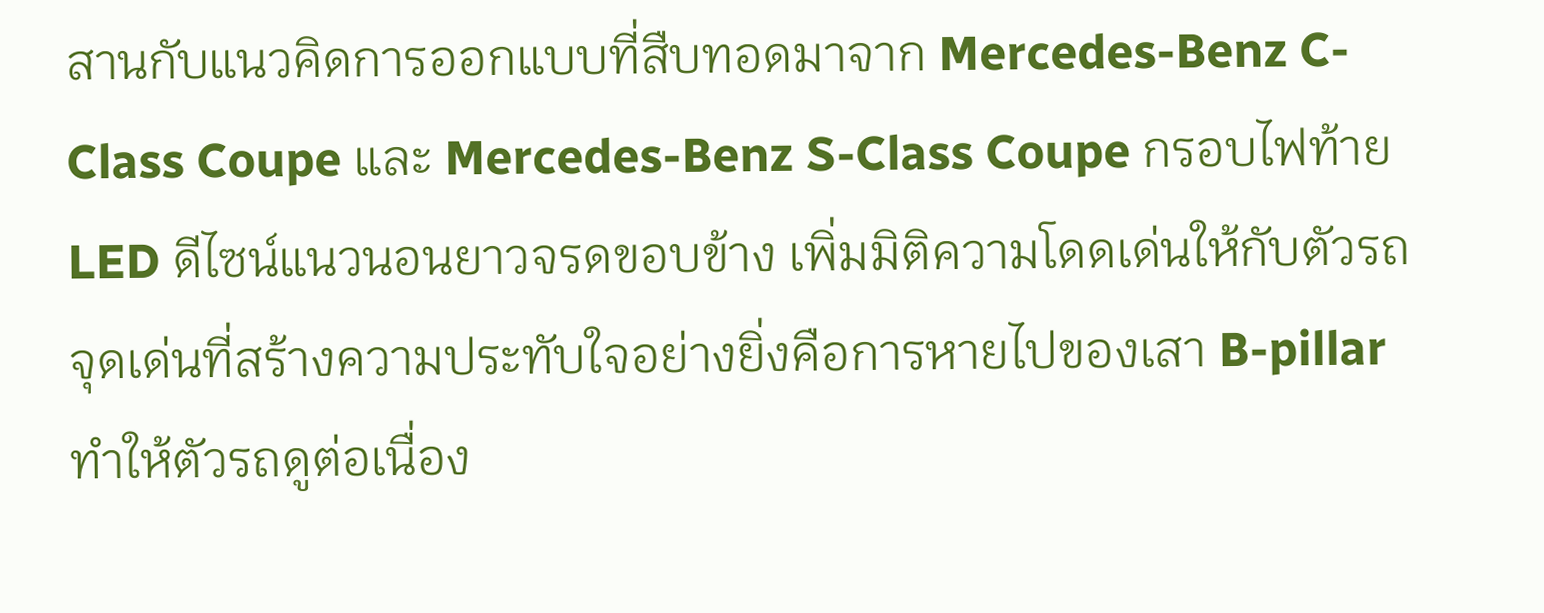สานกับแนวคิดการออกแบบที่สืบทอดมาจาก Mercedes-Benz C-Class Coupe และ Mercedes-Benz S-Class Coupe กรอบไฟท้าย LED ดีไซน์แนวนอนยาวจรดขอบข้าง เพิ่มมิติความโดดเด่นให้กับตัวรถ
จุดเด่นที่สร้างความประทับใจอย่างยิ่งคือการหายไปของเสา B-pillar ทำให้ตัวรถดูต่อเนื่อง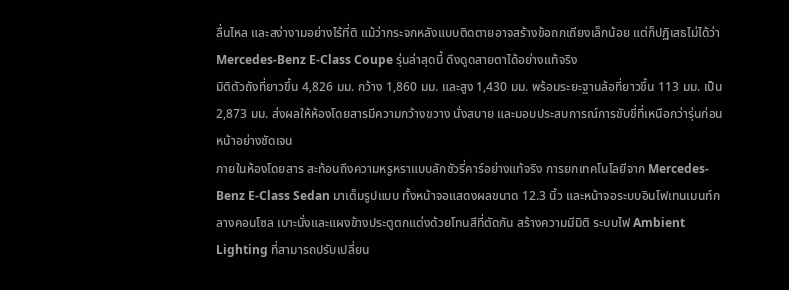ลื่นไหล และสง่างามอย่างไร้ที่ติ แม้ว่ากระจกหลังแบบติดตายอาจสร้างข้อถกเถียงเล็กน้อย แต่ก็ปฏิเสธไม่ได้ว่า Mercedes-Benz E-Class Coupe รุ่นล่าสุดนี้ ดึงดูดสายตาได้อย่างแท้จริง
มิติตัวถังที่ยาวขึ้น 4,826 มม. กว้าง 1,860 มม. และสูง 1,430 มม. พร้อมระยะฐานล้อที่ยาวขึ้น 113 มม. เป็น 2,873 มม. ส่งผลให้ห้องโดยสารมีความกว้างขวาง นั่งสบาย และมอบประสบการณ์การขับขี่ที่เหนือกว่ารุ่นก่อนหน้าอย่างชัดเจน
ภายในห้องโดยสาร สะท้อนถึงความหรูหราแบบลักชัวรี่คาร์อย่างแท้จริง การยกเทคโนโลยีจาก Mercedes-Benz E-Class Sedan มาเต็มรูปแบบ ทั้งหน้าจอแสดงผลขนาด 12.3 นิ้ว และหน้าจอระบบอินโฟเทนเมนท์กลางคอนโซล เบาะนั่งและแผงข้างประตูตกแต่งด้วยโทนสีที่ตัดกัน สร้างความมีมิติ ระบบไฟ Ambient Lighting ที่สามารถปรับเปลี่ยน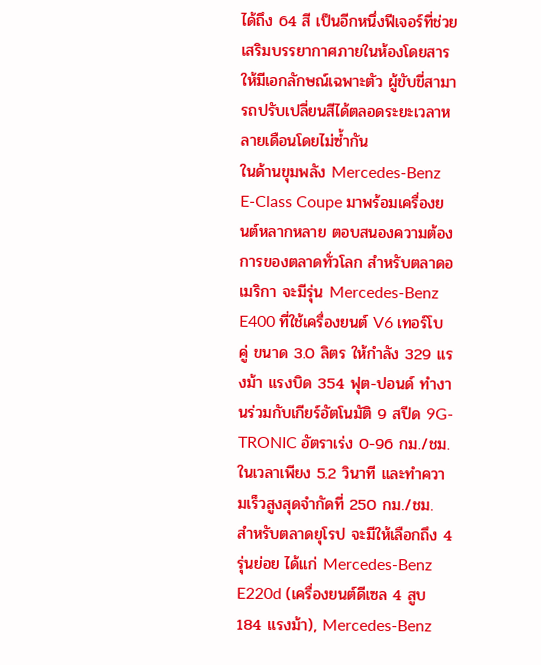ได้ถึง 64 สี เป็นอีกหนึ่งฟีเจอร์ที่ช่วยเสริมบรรยากาศภายในห้องโดยสารให้มีเอกลักษณ์เฉพาะตัว ผู้ขับขี่สามารถปรับเปลี่ยนสีได้ตลอดระยะเวลาหลายเดือนโดยไม่ซ้ำกัน
ในด้านขุมพลัง Mercedes-Benz E-Class Coupe มาพร้อมเครื่องยนต์หลากหลาย ตอบสนองความต้องการของตลาดทั่วโลก สำหรับตลาดอเมริกา จะมีรุ่น Mercedes-Benz E400 ที่ใช้เครื่องยนต์ V6 เทอร์โบคู่ ขนาด 3.0 ลิตร ให้กำลัง 329 แรงม้า แรงบิด 354 ฟุต-ปอนด์ ทำงานร่วมกับเกียร์อัตโนมัติ 9 สปีด 9G-TRONIC อัตราเร่ง 0-96 กม./ชม. ในเวลาเพียง 5.2 วินาที และทำความเร็วสูงสุดจำกัดที่ 250 กม./ชม.
สำหรับตลาดยุโรป จะมีให้เลือกถึง 4 รุ่นย่อย ได้แก่ Mercedes-Benz E220d (เครื่องยนต์ดีเซล 4 สูบ 184 แรงม้า), Mercedes-Benz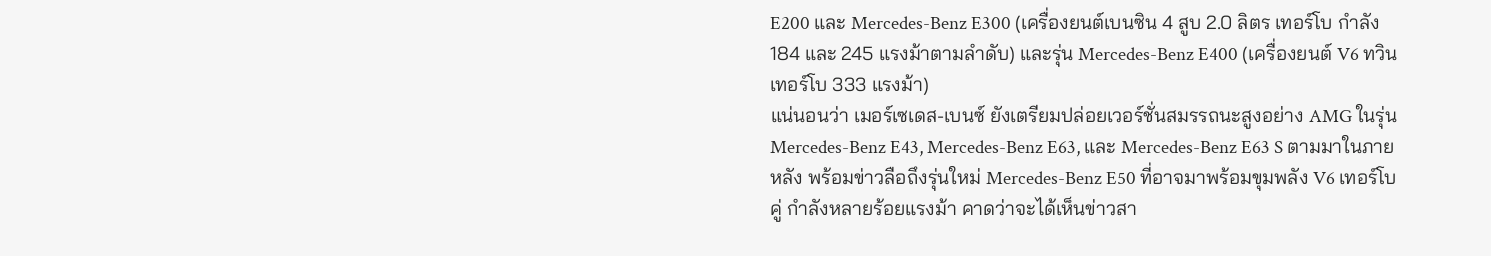E200 และ Mercedes-Benz E300 (เครื่องยนต์เบนซิน 4 สูบ 2.0 ลิตร เทอร์โบ กำลัง 184 และ 245 แรงม้าตามลำดับ) และรุ่น Mercedes-Benz E400 (เครื่องยนต์ V6 ทวินเทอร์โบ 333 แรงม้า)
แน่นอนว่า เมอร์เซเดส-เบนซ์ ยังเตรียมปล่อยเวอร์ชั่นสมรรถนะสูงอย่าง AMG ในรุ่น Mercedes-Benz E43, Mercedes-Benz E63, และ Mercedes-Benz E63 S ตามมาในภายหลัง พร้อมข่าวลือถึงรุ่นใหม่ Mercedes-Benz E50 ที่อาจมาพร้อมขุมพลัง V6 เทอร์โบคู่ กำลังหลายร้อยแรงม้า คาดว่าจะได้เห็นข่าวสา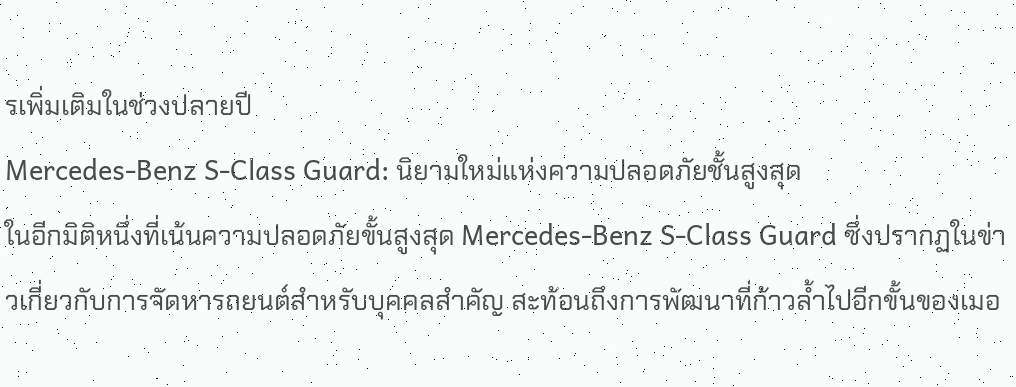รเพิ่มเติมในช่วงปลายปี
Mercedes-Benz S-Class Guard: นิยามใหม่แห่งความปลอดภัยชั้นสูงสุด
ในอีกมิติหนึ่งที่เน้นความปลอดภัยขั้นสูงสุด Mercedes-Benz S-Class Guard ซึ่งปรากฏในข่าวเกี่ยวกับการจัดหารถยนต์สำหรับบุคคลสำคัญ สะท้อนถึงการพัฒนาที่ก้าวล้ำไปอีกขั้นของเมอ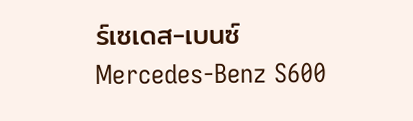ร์เซเดส-เบนซ์
Mercedes-Benz S600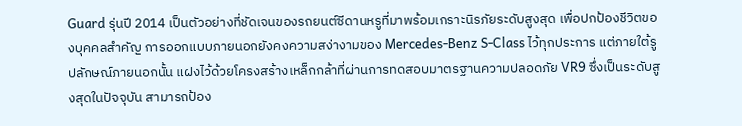Guard รุ่นปี 2014 เป็นตัวอย่างที่ชัดเจนของรถยนต์ซีดานหรูที่มาพร้อมเกราะนิรภัยระดับสูงสุด เพื่อปกป้องชีวิตของบุคคลสำคัญ การออกแบบภายนอกยังคงความสง่างามของ Mercedes-Benz S-Class ไว้ทุกประการ แต่ภายใต้รูปลักษณ์ภายนอกนั้น แฝงไว้ด้วยโครงสร้างเหล็กกล้าที่ผ่านการทดสอบมาตรฐานความปลอดภัย VR9 ซึ่งเป็นระดับสูงสุดในปัจจุบัน สามารถป้อง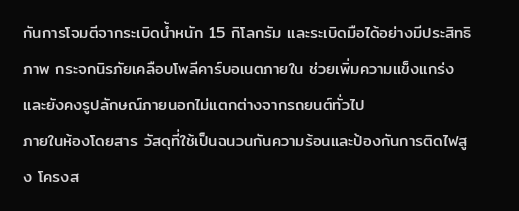กันการโจมตีจากระเบิดน้ำหนัก 15 กิโลกรัม และระเบิดมือได้อย่างมีประสิทธิภาพ กระจกนิรภัยเคลือบโพลีคาร์บอเนตภายใน ช่วยเพิ่มความแข็งแกร่งและยังคงรูปลักษณ์ภายนอกไม่แตกต่างจากรถยนต์ทั่วไป
ภายในห้องโดยสาร วัสดุที่ใช้เป็นฉนวนกันความร้อนและป้องกันการติดไฟสูง โครงส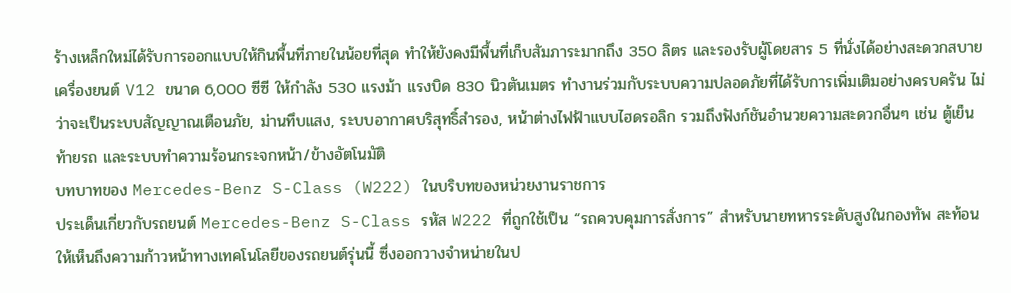ร้างเหล็กใหม่ได้รับการออกแบบให้กินพื้นที่ภายในน้อยที่สุด ทำให้ยังคงมีพื้นที่เก็บสัมภาระมากถึง 350 ลิตร และรองรับผู้โดยสาร 5 ที่นั่งได้อย่างสะดวกสบาย
เครื่องยนต์ V12 ขนาด 6,000 ซีซี ให้กำลัง 530 แรงม้า แรงบิด 830 นิวตันเมตร ทำงานร่วมกับระบบความปลอดภัยที่ได้รับการเพิ่มเติมอย่างครบครัน ไม่ว่าจะเป็นระบบสัญญาณเตือนภัย, ม่านทึบแสง, ระบบอากาศบริสุทธิ์สำรอง, หน้าต่างไฟฟ้าแบบไฮดรอลิก รวมถึงฟังก์ชันอำนวยความสะดวกอื่นๆ เช่น ตู้เย็นท้ายรถ และระบบทำความร้อนกระจกหน้า/ข้างอัตโนมัติ
บทบาทของ Mercedes-Benz S-Class (W222) ในบริบทของหน่วยงานราชการ
ประเด็นเกี่ยวกับรถยนต์ Mercedes-Benz S-Class รหัส W222 ที่ถูกใช้เป็น “รถควบคุมการสั่งการ” สำหรับนายทหารระดับสูงในกองทัพ สะท้อนให้เห็นถึงความก้าวหน้าทางเทคโนโลยีของรถยนต์รุ่นนี้ ซึ่งออกวางจำหน่ายในป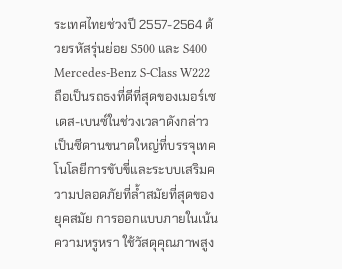ระเทศไทยช่วงปี 2557-2564 ด้วยรหัสรุ่นย่อย S500 และ S400
Mercedes-Benz S-Class W222 ถือเป็นรถธงที่ดีที่สุดของเมอร์เซเดส-เบนซ์ในช่วงเวลาดังกล่าว เป็นซีดานขนาดใหญ่ที่บรรจุเทคโนโลยีการขับขี่และระบบเสริมความปลอดภัยที่ล้ำสมัยที่สุดของยุคสมัย การออกแบบภายในเน้นความหรูหรา ใช้วัสดุคุณภาพสูง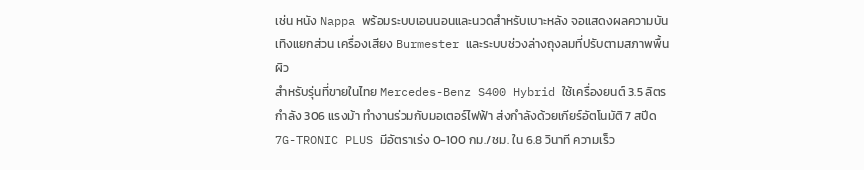เช่น หนัง Nappa พร้อมระบบเอนนอนและนวดสำหรับเบาะหลัง จอแสดงผลความบันเทิงแยกส่วน เครื่องเสียง Burmester และระบบช่วงล่างถุงลมที่ปรับตามสภาพพื้นผิว
สำหรับรุ่นที่ขายในไทย Mercedes-Benz S400 Hybrid ใช้เครื่องยนต์ 3.5 ลิตร กำลัง 306 แรงม้า ทำงานร่วมกับมอเตอร์ไฟฟ้า ส่งกำลังด้วยเกียร์อัตโนมัติ 7 สปีด 7G-TRONIC PLUS มีอัตราเร่ง 0-100 กม./ชม. ใน 6.8 วินาที ความเร็ว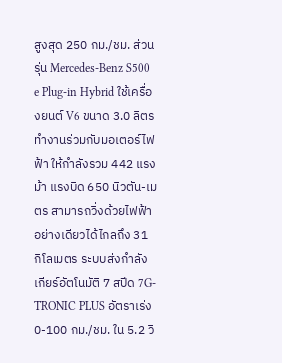สูงสุด 250 กม./ชม. ส่วนรุ่น Mercedes-Benz S500 e Plug-in Hybrid ใช้เครื่องยนต์ V6 ขนาด 3.0 ลิตร ทำงานร่วมกับมอเตอร์ไฟฟ้า ให้กำลังรวม 442 แรงม้า แรงบิด 650 นิวตัน-เมตร สามารถวิ่งด้วยไฟฟ้าอย่างเดียวได้ไกลถึง 31 กิโลเมตร ระบบส่งกำลังเกียร์อัตโนมัติ 7 สปีด 7G-TRONIC PLUS อัตราเร่ง 0-100 กม./ชม. ใน 5.2 วิ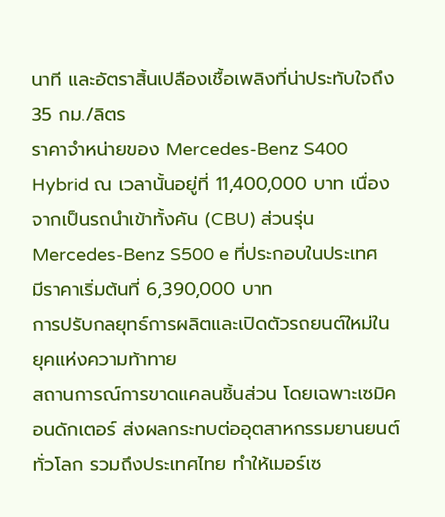นาที และอัตราสิ้นเปลืองเชื้อเพลิงที่น่าประทับใจถึง 35 กม./ลิตร
ราคาจำหน่ายของ Mercedes-Benz S400 Hybrid ณ เวลานั้นอยู่ที่ 11,400,000 บาท เนื่องจากเป็นรถนำเข้าทั้งคัน (CBU) ส่วนรุ่น Mercedes-Benz S500 e ที่ประกอบในประเทศ มีราคาเริ่มต้นที่ 6,390,000 บาท
การปรับกลยุทธ์การผลิตและเปิดตัวรถยนต์ใหม่ในยุคแห่งความท้าทาย
สถานการณ์การขาดแคลนชิ้นส่วน โดยเฉพาะเซมิคอนดักเตอร์ ส่งผลกระทบต่ออุตสาหกรรมยานยนต์ทั่วโลก รวมถึงประเทศไทย ทำให้เมอร์เซ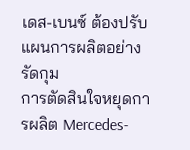เดส-เบนซ์ ต้องปรับแผนการผลิตอย่างรัดกุม
การตัดสินใจหยุดการผลิต Mercedes-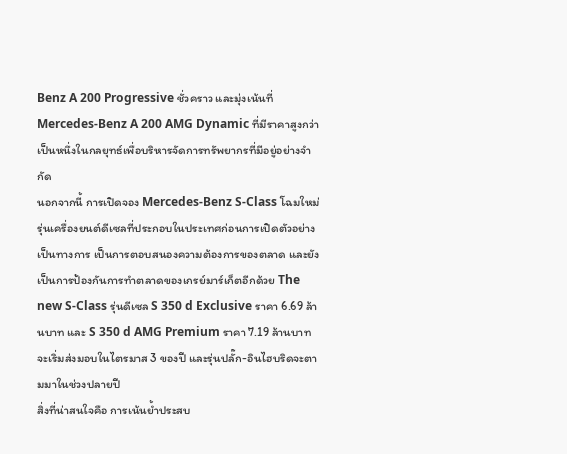Benz A 200 Progressive ชั่วคราว และมุ่งเน้นที่ Mercedes-Benz A 200 AMG Dynamic ที่มีราคาสูงกว่า เป็นหนึ่งในกลยุทธ์เพื่อบริหารจัดการทรัพยากรที่มีอยู่อย่างจำกัด
นอกจากนี้ การเปิดจอง Mercedes-Benz S-Class โฉมใหม่ รุ่นเครื่องยนต์ดีเซลที่ประกอบในประเทศก่อนการเปิดตัวอย่างเป็นทางการ เป็นการตอบสนองความต้องการของตลาด และยังเป็นการป้องกันการทำตลาดของเกรย์มาร์เก็ตอีกด้วย The new S-Class รุ่นดีเซล S 350 d Exclusive ราคา 6.69 ล้านบาท และ S 350 d AMG Premium ราคา 7.19 ล้านบาท จะเริ่มส่งมอบในไตรมาส 3 ของปี และรุ่นปลั๊ก-อินไฮบริดจะตามมาในช่วงปลายปี
สิ่งที่น่าสนใจคือ การเน้นย้ำประสบ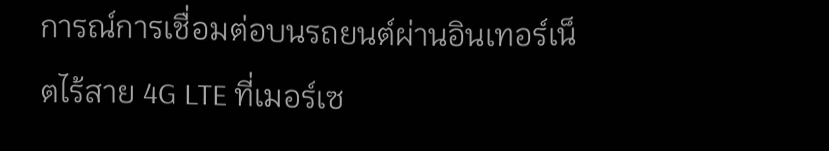การณ์การเชื่อมต่อบนรถยนต์ผ่านอินเทอร์เน็ตไร้สาย 4G LTE ที่เมอร์เซ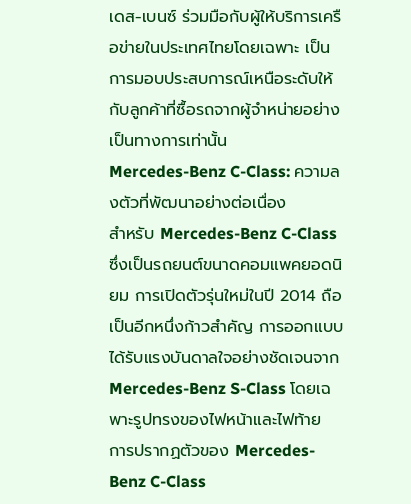เดส-เบนซ์ ร่วมมือกับผู้ให้บริการเครือข่ายในประเทศไทยโดยเฉพาะ เป็นการมอบประสบการณ์เหนือระดับให้กับลูกค้าที่ซื้อรถจากผู้จำหน่ายอย่างเป็นทางการเท่านั้น
Mercedes-Benz C-Class: ความลงตัวที่พัฒนาอย่างต่อเนื่อง
สำหรับ Mercedes-Benz C-Class ซึ่งเป็นรถยนต์ขนาดคอมแพคยอดนิยม การเปิดตัวรุ่นใหม่ในปี 2014 ถือเป็นอีกหนึ่งก้าวสำคัญ การออกแบบได้รับแรงบันดาลใจอย่างชัดเจนจาก Mercedes-Benz S-Class โดยเฉพาะรูปทรงของไฟหน้าและไฟท้าย
การปรากฏตัวของ Mercedes-Benz C-Class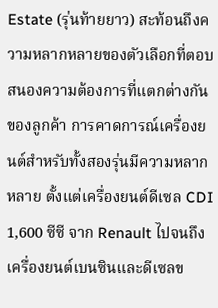Estate (รุ่นท้ายยาว) สะท้อนถึงความหลากหลายของตัวเลือกที่ตอบสนองความต้องการที่แตกต่างกันของลูกค้า การคาดการณ์เครื่องยนต์สำหรับทั้งสองรุ่นมีความหลากหลาย ตั้งแต่เครื่องยนต์ดีเซล CDI 1,600 ซีซี จาก Renault ไปจนถึงเครื่องยนต์เบนซินและดีเซลข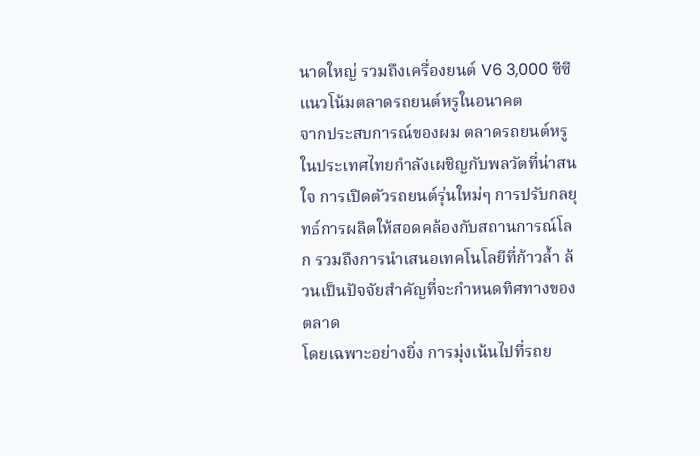นาดใหญ่ รวมถึงเครื่องยนต์ V6 3,000 ซีซี
แนวโน้มตลาดรถยนต์หรูในอนาคต
จากประสบการณ์ของผม ตลาดรถยนต์หรูในประเทศไทยกำลังเผชิญกับพลวัตที่น่าสนใจ การเปิดตัวรถยนต์รุ่นใหม่ๆ การปรับกลยุทธ์การผลิตให้สอดคล้องกับสถานการณ์โลก รวมถึงการนำเสนอเทคโนโลยีที่ก้าวล้ำ ล้วนเป็นปัจจัยสำคัญที่จะกำหนดทิศทางของตลาด
โดยเฉพาะอย่างยิ่ง การมุ่งเน้นไปที่รถย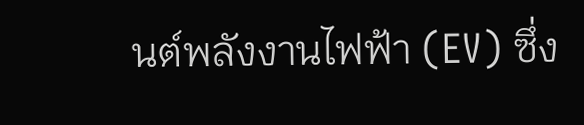นต์พลังงานไฟฟ้า (EV) ซึ่ง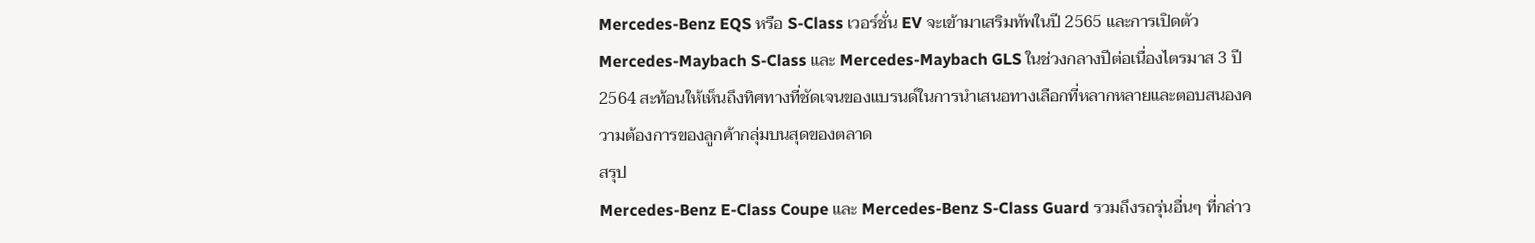Mercedes-Benz EQS หรือ S-Class เวอร์ชั่น EV จะเข้ามาเสริมทัพในปี 2565 และการเปิดตัว Mercedes-Maybach S-Class และ Mercedes-Maybach GLS ในช่วงกลางปีต่อเนื่องไตรมาส 3 ปี 2564 สะท้อนให้เห็นถึงทิศทางที่ชัดเจนของแบรนด์ในการนำเสนอทางเลือกที่หลากหลายและตอบสนองความต้องการของลูกค้ากลุ่มบนสุดของตลาด
สรุป
Mercedes-Benz E-Class Coupe และ Mercedes-Benz S-Class Guard รวมถึงรถรุ่นอื่นๆ ที่กล่าว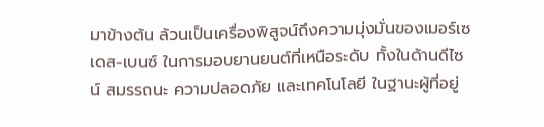มาข้างต้น ล้วนเป็นเครื่องพิสูจน์ถึงความมุ่งมั่นของเมอร์เซเดส-เบนซ์ ในการมอบยานยนต์ที่เหนือระดับ ทั้งในด้านดีไซน์ สมรรถนะ ความปลอดภัย และเทคโนโลยี ในฐานะผู้ที่อยู่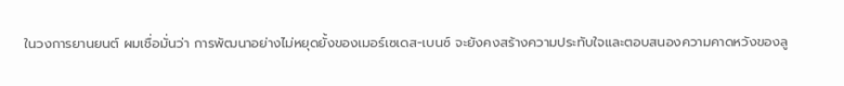ในวงการยานยนต์ ผมเชื่อมั่นว่า การพัฒนาอย่างไม่หยุดยั้งของเมอร์เซเดส-เบนซ์ จะยังคงสร้างความประทับใจและตอบสนองความคาดหวังของลู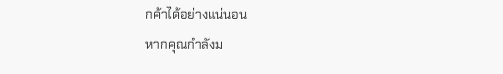กค้าได้อย่างแน่นอน
หากคุณกำลังม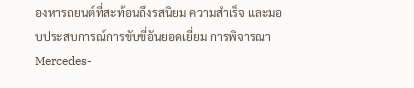องหารถยนต์ที่สะท้อนถึงรสนิยม ความสำเร็จ และมอบประสบการณ์การขับขี่อันยอดเยี่ยม การพิจารณา Mercedes-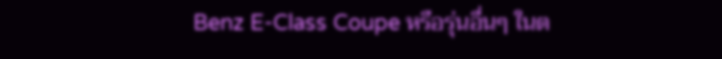Benz E-Class Coupe หรือรุ่นอื่นๆ ในต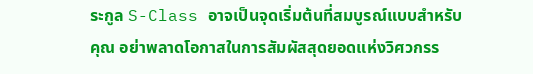ระกูล S-Class อาจเป็นจุดเริ่มต้นที่สมบูรณ์แบบสำหรับคุณ อย่าพลาดโอกาสในการสัมผัสสุดยอดแห่งวิศวกรร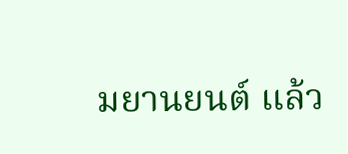มยานยนต์ แล้ว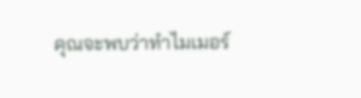คุณจะพบว่าทำไมเมอร์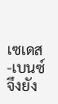เซเดส-เบนซ์ จึงยัง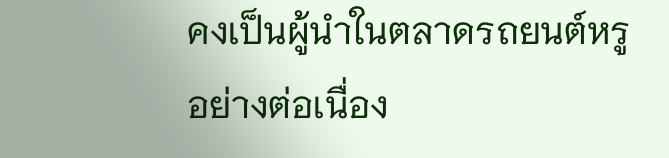คงเป็นผู้นำในตลาดรถยนต์หรูอย่างต่อเนื่อง